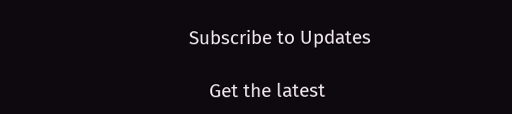Subscribe to Updates

    Get the latest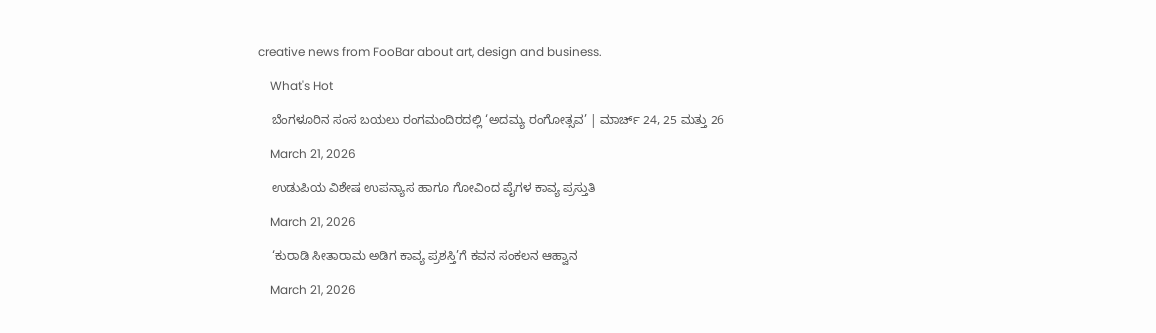creative news from FooBar about art, design and business.

    What's Hot

    ಬೆಂಗಳೂರಿನ ಸಂಸ ಬಯಲು ರಂಗಮಂದಿರದಲ್ಲಿ ‘ಅದಮ್ಯ ರಂಗೋತ್ಸವ’ | ಮಾರ್ಚ್ 24, 25 ಮತ್ತು 26

    March 21, 2026

    ಉಡುಪಿಯ ವಿಶೇಷ ಉಪನ್ಯಾಸ ಹಾಗೂ ಗೋವಿಂದ ಪೈಗಳ ಕಾವ್ಯ ಪ್ರಸ್ತುತಿ

    March 21, 2026

    ‘ಕುರಾಡಿ ಸೀತಾರಾಮ ಅಡಿಗ ಕಾವ್ಯ ಪ್ರಶಸ್ತಿ’ಗೆ ಕವನ ಸಂಕಲನ ಆಹ್ವಾನ

    March 21, 2026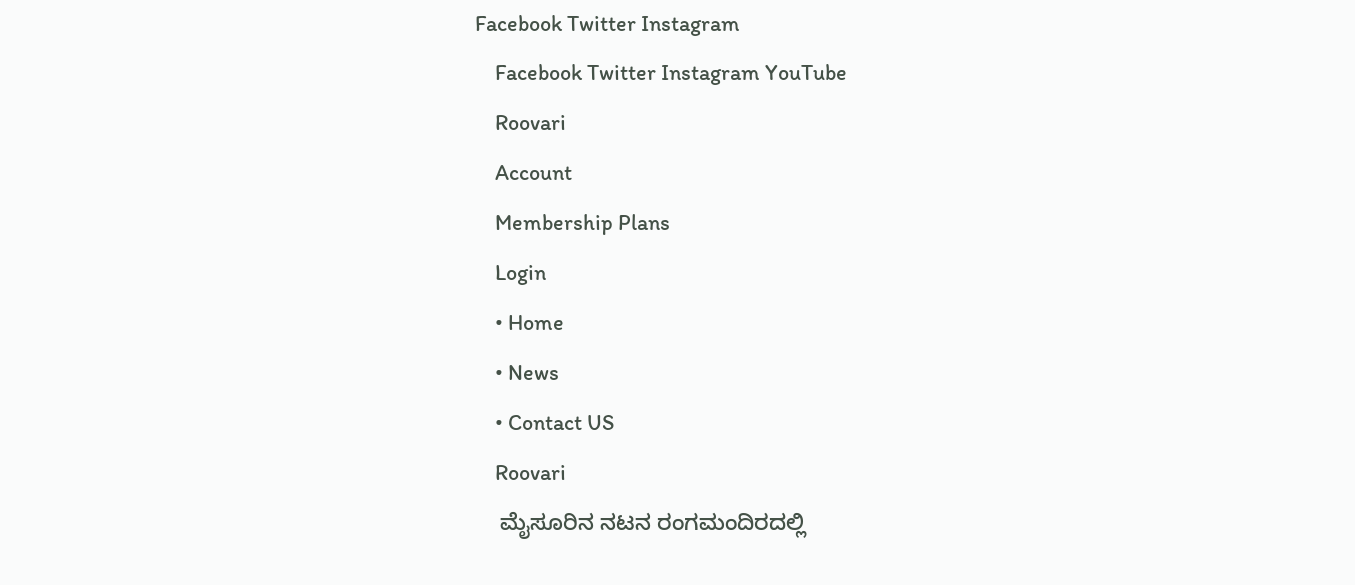Facebook Twitter Instagram
    Facebook Twitter Instagram YouTube
    Roovari
    Account
    Membership Plans
    Login
    • Home
    • News
    • Contact US
    Roovari
    ಮೈಸೂರಿನ ನಟನ ರಂಗಮಂದಿರದಲ್ಲಿ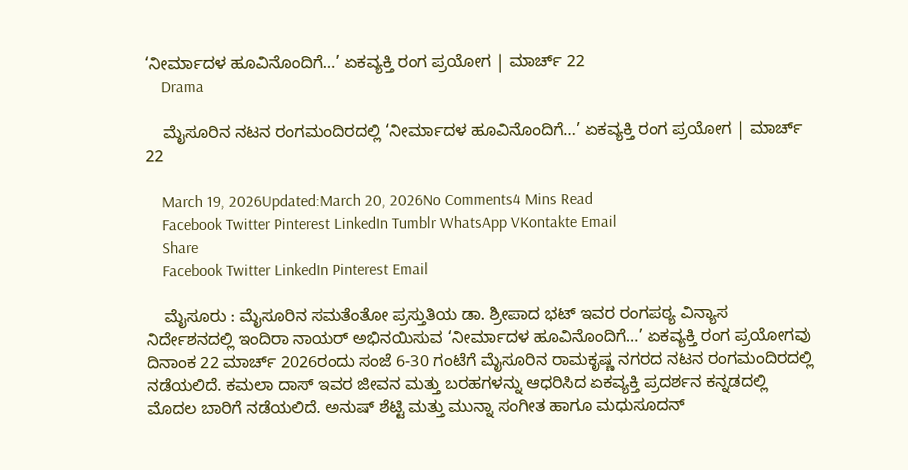‘ನೀರ್ಮಾದಳ ಹೂವಿನೊಂದಿಗೆ…’ ಏಕವ್ಯಕ್ತಿ ರಂಗ ಪ್ರಯೋಗ | ಮಾರ್ಚ್ 22
    Drama

    ಮೈಸೂರಿನ ನಟನ ರಂಗಮಂದಿರದಲ್ಲಿ ‘ನೀರ್ಮಾದಳ ಹೂವಿನೊಂದಿಗೆ…’ ಏಕವ್ಯಕ್ತಿ ರಂಗ ಪ್ರಯೋಗ | ಮಾರ್ಚ್ 22

    March 19, 2026Updated:March 20, 2026No Comments4 Mins Read
    Facebook Twitter Pinterest LinkedIn Tumblr WhatsApp VKontakte Email
    Share
    Facebook Twitter LinkedIn Pinterest Email

    ಮೈಸೂರು : ಮೈಸೂರಿನ ಸಮತೆಂತೋ ಪ್ರಸ್ತುತಿಯ ಡಾ. ಶ್ರೀಪಾದ ಭಟ್ ಇವರ ರಂಗಪಠ್ಯ ವಿನ್ಯಾಸ ನಿರ್ದೇಶನದಲ್ಲಿ ಇಂದಿರಾ ನಾಯರ್ ಅಭಿನಯಿಸುವ ‘ನೀರ್ಮಾದಳ ಹೂವಿನೊಂದಿಗೆ…’ ಏಕವ್ಯಕ್ತಿ ರಂಗ ಪ್ರಯೋಗವು ದಿನಾಂಕ 22 ಮಾರ್ಚ್ 2026ರಂದು ಸಂಜೆ 6-30 ಗಂಟೆಗೆ ಮೈಸೂರಿನ ರಾಮಕೃಷ್ಣ ನಗರದ ನಟನ ರಂಗಮಂದಿರದಲ್ಲಿ ನಡೆಯಲಿದೆ. ಕಮಲಾ ದಾಸ್ ಇವರ ಜೀವನ ಮತ್ತು ಬರಹಗಳನ್ನು ಆಧರಿಸಿದ ಏಕವ್ಯಕ್ತಿ ಪ್ರದರ್ಶನ ಕನ್ನಡದಲ್ಲಿ ಮೊದಲ ಬಾರಿಗೆ ನಡೆಯಲಿದೆ. ಅನುಷ್ ಶೆಟ್ಟಿ ಮತ್ತು ಮುನ್ನಾ ಸಂಗೀತ ಹಾಗೂ ಮಧುಸೂದನ್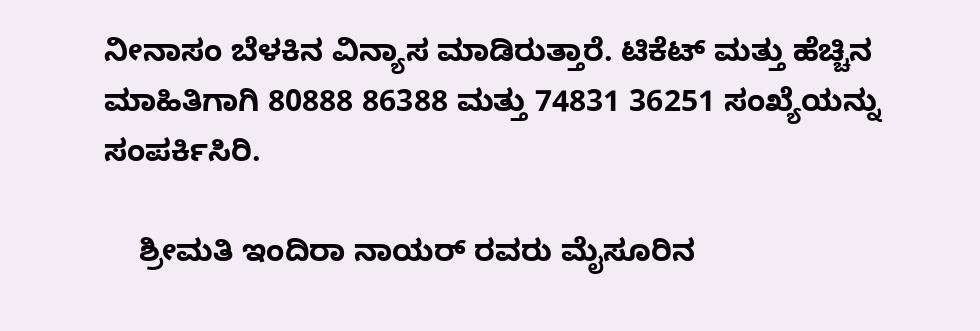ನೀನಾಸಂ ಬೆಳಕಿನ ವಿನ್ಯಾಸ ಮಾಡಿರುತ್ತಾರೆ. ಟಿಕೆಟ್ ಮತ್ತು ಹೆಚ್ಚಿನ ಮಾಹಿತಿಗಾಗಿ 80888 86388 ಮತ್ತು 74831 36251 ಸಂಖ್ಯೆಯನ್ನು ಸಂಪರ್ಕಿಸಿರಿ.

    ಶ್ರೀಮತಿ ಇಂದಿರಾ ನಾಯರ್ ರವರು ಮೈಸೂರಿನ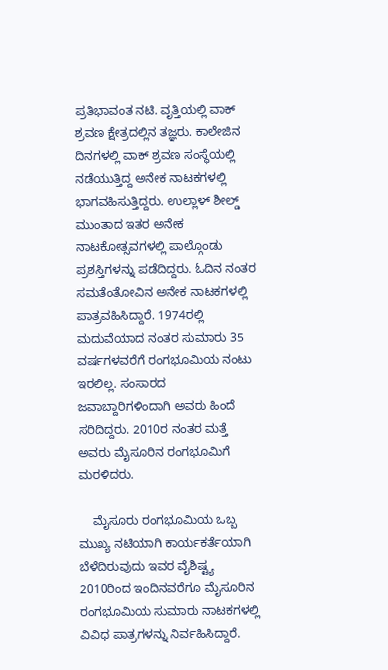ಪ್ರತಿಭಾವಂತ ನಟಿ. ವೃತ್ತಿಯಲ್ಲಿ ವಾಕ್ ಶ್ರವಣ ಕ್ಷೇತ್ರದಲ್ಲಿನ ತಜ್ಞರು. ಕಾಲೇಜಿನ ದಿನಗಳಲ್ಲಿ ವಾಕ್ ಶ್ರವಣ ಸಂಸ್ಥೆಯಲ್ಲಿ ನಡೆಯುತ್ತಿದ್ದ ಅನೇಕ ನಾಟಕಗಳಲ್ಲಿ ಭಾಗವಹಿಸುತ್ತಿದ್ದರು. ಉಲ್ಲಾಳ್ ಶೀಲ್ಡ್ ಮುಂತಾದ ಇತರ ಅನೇಕ ನಾಟಕೋತ್ಸವಗಳಲ್ಲಿ ಪಾಲ್ಗೊಂಡು ಪ್ರಶಸ್ತಿಗಳನ್ನು ಪಡೆದಿದ್ದರು. ಓದಿನ ನಂತರ ಸಮತೆಂತೋವಿನ ಅನೇಕ ನಾಟಕಗಳಲ್ಲಿ ಪಾತ್ರವಹಿಸಿದ್ದಾರೆ. 1974ರಲ್ಲಿ ಮದುವೆಯಾದ ನಂತರ ಸುಮಾರು 35 ವರ್ಷಗಳವರೆಗೆ ರಂಗಭೂಮಿಯ ನಂಟು ಇರಲಿಲ್ಲ. ಸಂಸಾರದ ಜವಾಬ್ದಾರಿಗಳಿಂದಾಗಿ ಅವರು ಹಿಂದೆ ಸರಿದಿದ್ದರು. 2010ರ ನಂತರ ಮತ್ತೆ ಅವರು ಮೈಸೂರಿನ ರಂಗಭೂಮಿಗೆ ಮರಳಿದರು.

    ಮೈಸೂರು ರಂಗಭೂಮಿಯ ಒಬ್ಬ ಮುಖ್ಯ ನಟಿಯಾಗಿ ಕಾರ್ಯಕರ್ತೆಯಾಗಿ ಬೆಳೆದಿರುವುದು ಇವರ ವೈಶಿಷ್ಟ್ಯ 2010ರಿಂದ ಇಂದಿನವರೆಗೂ ಮೈಸೂರಿನ ರಂಗಭೂಮಿಯ ಸುಮಾರು ನಾಟಕಗಳಲ್ಲಿ ವಿವಿಧ ಪಾತ್ರಗಳನ್ನು ನಿರ್ವಹಿಸಿದ್ದಾರೆ.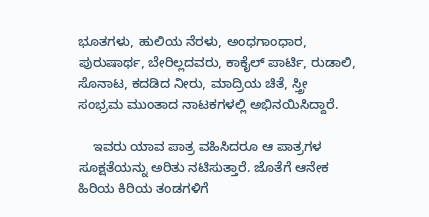ಭೂತಗಳು, ಹುಲಿಯ ನೆರಳು, ಅಂಧಗಾಂಧಾರ, ಪುರುಷಾರ್ಥ, ಬೇರಿಲ್ಲದವರು, ಕಾಕೈಲ್ ಪಾರ್ಟಿ, ರುಡಾಲಿ, ಸೊನಾಟ, ಕದಡಿದ ನೀರು, ಮಾದ್ರಿಯ ಚಿತೆ, ಸ್ತ್ರೀ ಸಂಭ್ರಮ ಮುಂತಾದ ನಾಟಕಗಳಲ್ಲಿ ಅಭಿನಯಿಸಿದ್ದಾರೆ.

    ಇವರು ಯಾವ ಪಾತ್ರ ವಹಿಸಿದರೂ ಆ ಪಾತ್ರಗಳ ಸೂಕ್ಷತೆಯನ್ನು ಅರಿತು ನಟಿಸುತ್ತಾರೆ. ಜೊತೆಗೆ ಆನೇಕ ಹಿರಿಯ ಕಿರಿಯ ತಂಡಗಳಿಗೆ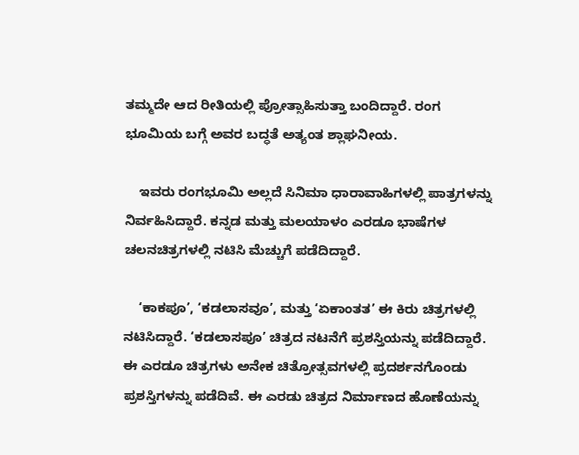ತಮ್ಮದೇ ಆದ ರೀತಿಯಲ್ಲಿ ಪ್ರೋತ್ಸಾಹಿಸುತ್ತಾ ಬಂದಿದ್ದಾರೆ. ರಂಗ ಭೂಮಿಯ ಬಗ್ಗೆ ಅವರ ಬದ್ಧತೆ ಅತ್ಯಂತ ಶ್ಲಾಘನೀಯ.

    ಇವರು ರಂಗಭೂಮಿ ಅಲ್ಲದೆ ಸಿನಿಮಾ ಧಾರಾವಾಹಿಗಳಲ್ಲಿ ಪಾತ್ರಗಳನ್ನು ನಿರ್ವಹಿಸಿದ್ದಾರೆ. ಕನ್ನಡ ಮತ್ತು ಮಲಯಾಳಂ ಎರಡೂ ಭಾಷೆಗಳ ಚಲನಚಿತ್ರಗಳಲ್ಲಿ ನಟಿಸಿ ಮೆಚ್ಚುಗೆ ಪಡೆದಿದ್ದಾರೆ.

    ‘ಕಾಕಪೂ’, ‘ಕಡಲಾಸವೂ’, ಮತ್ತು ‘ಏಕಾಂತತ’ ಈ ಕಿರು ಚಿತ್ರಗಳಲ್ಲಿ ನಟಿಸಿದ್ದಾರೆ. ‘ಕಡಲಾಸಪೂ’ ಚಿತ್ರದ ನಟನೆಗೆ ಪ್ರಶಸ್ತಿಯನ್ನು ಪಡೆದಿದ್ದಾರೆ. ಈ ಎರಡೂ ಚಿತ್ರಗಳು ಅನೇಕ ಚಿತ್ರೋತ್ಸವಗಳಲ್ಲಿ ಪ್ರದರ್ಶನಗೊಂಡು ಪ್ರಶಸ್ತಿಗಳನ್ನು ಪಡೆದಿವೆ. ಈ ಎರಡು ಚಿತ್ರದ ನಿರ್ಮಾಣದ ಹೊಣೆಯನ್ನು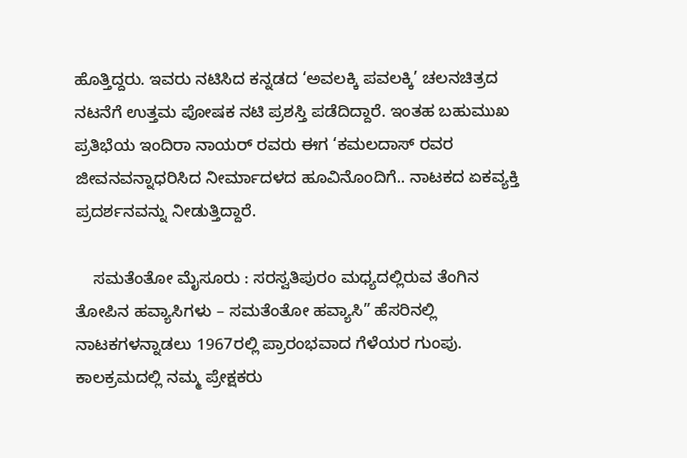ಹೊತ್ತಿದ್ದರು. ಇವರು ನಟಿಸಿದ ಕನ್ನಡದ ‘ಅವಲಕ್ಕಿ ಪವಲಕ್ಕಿ’ ಚಲನಚಿತ್ರದ ನಟನೆಗೆ ಉತ್ತಮ ಪೋಷಕ ನಟಿ ಪ್ರಶಸ್ತಿ ಪಡೆದಿದ್ದಾರೆ. ಇಂತಹ ಬಹುಮುಖ ಪ್ರತಿಭೆಯ ಇಂದಿರಾ ನಾಯರ್ ರವರು ಈಗ ‘ಕಮಲದಾಸ್ ರವರ ಜೀವನವನ್ನಾಧರಿಸಿದ ನೀರ್ಮಾದಳದ ಹೂವಿನೊಂದಿಗೆ.. ನಾಟಕದ ಏಕವ್ಯಕ್ತಿ ಪ್ರದರ್ಶನವನ್ನು ನೀಡುತ್ತಿದ್ದಾರೆ.

    ಸಮತೆಂತೋ ಮೈಸೂರು : ಸರಸ್ವತಿಪುರಂ ಮಧ್ಯದಲ್ಲಿರುವ ತೆಂಗಿನ ತೋಪಿನ ಹವ್ಯಾಸಿಗಳು – ಸಮತೆಂತೋ ಹವ್ಯಾಸಿ” ಹೆಸರಿನಲ್ಲಿ ನಾಟಕಗಳನ್ನಾಡಲು 1967ರಲ್ಲಿ ಪ್ರಾರಂಭವಾದ ಗೆಳೆಯರ ಗುಂಪು. ಕಾಲಕ್ರಮದಲ್ಲಿ ನಮ್ಮ ಪ್ರೇಕ್ಷಕರು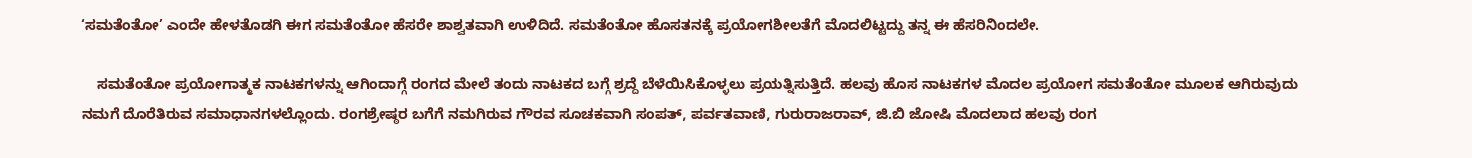‘ಸಮತೆಂತೋ’ ಎಂದೇ ಹೇಳತೊಡಗಿ ಈಗ ಸಮತೆಂತೋ ಹೆಸರೇ ಶಾಶ್ವತವಾಗಿ ಉಳಿದಿದೆ. ಸಮತೆಂತೋ ಹೊಸತನಕ್ಕೆ ಪ್ರಯೋಗಶೀಲತೆಗೆ ಮೊದಲಿಟ್ಟದ್ದು ತನ್ನ ಈ ಹೆಸರಿನಿಂದಲೇ.

    ಸಮತೆಂತೋ ಪ್ರಯೋಗಾತ್ಮಕ ನಾಟಕಗಳನ್ನು ಆಗಿಂದಾಗ್ಗೆ ರಂಗದ ಮೇಲೆ ತಂದು ನಾಟಕದ ಬಗ್ಗೆ ಶ್ರದ್ದೆ ಬೆಳೆಯಿಸಿಕೊಳ್ಳಲು ಪ್ರಯತ್ನಿಸುತ್ತಿದೆ. ಹಲವು ಹೊಸ ನಾಟಕಗಳ ಮೊದಲ ಪ್ರಯೋಗ ಸಮತೆಂತೋ ಮೂಲಕ ಆಗಿರುವುದು ನಮಗೆ ದೊರೆತಿರುವ ಸಮಾಧಾನಗಳಲ್ಲೊಂದು. ರಂಗಶ್ರೇಷ್ಠರ ಬಗೆಗೆ ನಮಗಿರುವ ಗೌರವ ಸೂಚಕವಾಗಿ ಸಂಪತ್, ಪರ್ವತವಾಣಿ, ಗುರುರಾಜರಾವ್, ಜಿ.ಬಿ ಜೋಷಿ ಮೊದಲಾದ ಹಲವು ರಂಗ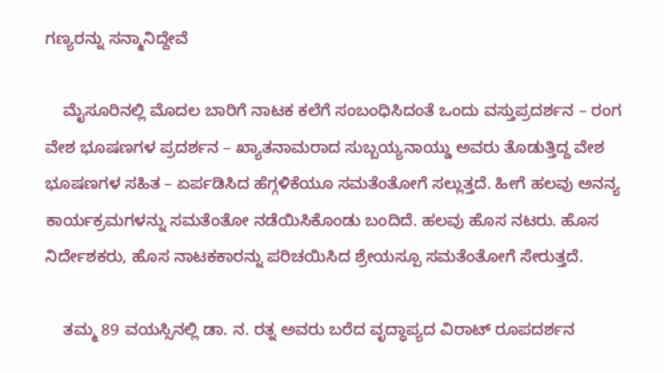ಗಣ್ಯರನ್ನು ಸನ್ಮಾನಿದ್ದೇವೆ

    ಮೈಸೂರಿನಲ್ಲಿ ಮೊದಲ ಬಾರಿಗೆ ನಾಟಕ ಕಲೆಗೆ ಸಂಬಂಧಿಸಿದಂತೆ ಒಂದು ವಸ್ತುಪ್ರದರ್ಶನ – ರಂಗ ವೇಶ ಭೂಷಣಗಳ ಪ್ರದರ್ಶನ – ಖ್ಯಾತನಾಮರಾದ ಸುಬ್ಬಯ್ಯನಾಯ್ಡು ಅವರು ತೊಡುತ್ತಿದ್ದ ವೇಶ ಭೂಷಣಗಳ ಸಹಿತ – ಏರ್ಪಡಿಸಿದ ಹೆಗ್ಗಳಿಕೆಯೂ ಸಮತೆಂತೋಗೆ ಸಲ್ಲುತ್ತದೆ. ಹೀಗೆ ಹಲವು ಅನನ್ಯ ಕಾರ್ಯಕ್ರಮಗಳನ್ನು ಸಮತೆಂತೋ ನಡೆಯಿಸಿಕೊಂಡು ಬಂದಿದೆ. ಹಲವು ಹೊಸ ನಟರು. ಹೊಸ ನಿರ್ದೇಶಕರು, ಹೊಸ ನಾಟಕಕಾರನ್ನು ಪರಿಚಯಿಸಿದ ಶ್ರೇಯಸ್ಪೂ ಸಮತೆಂತೋಗೆ ಸೇರುತ್ತದೆ.

    ತಮ್ಮ 89 ವಯಸ್ಸಿನಲ್ಲಿ ಡಾ. ನ. ರತ್ನ ಅವರು ಬರೆದ ವೃದ್ಧಾಪ್ಯದ ವಿರಾಟ್ ರೂಪದರ್ಶನ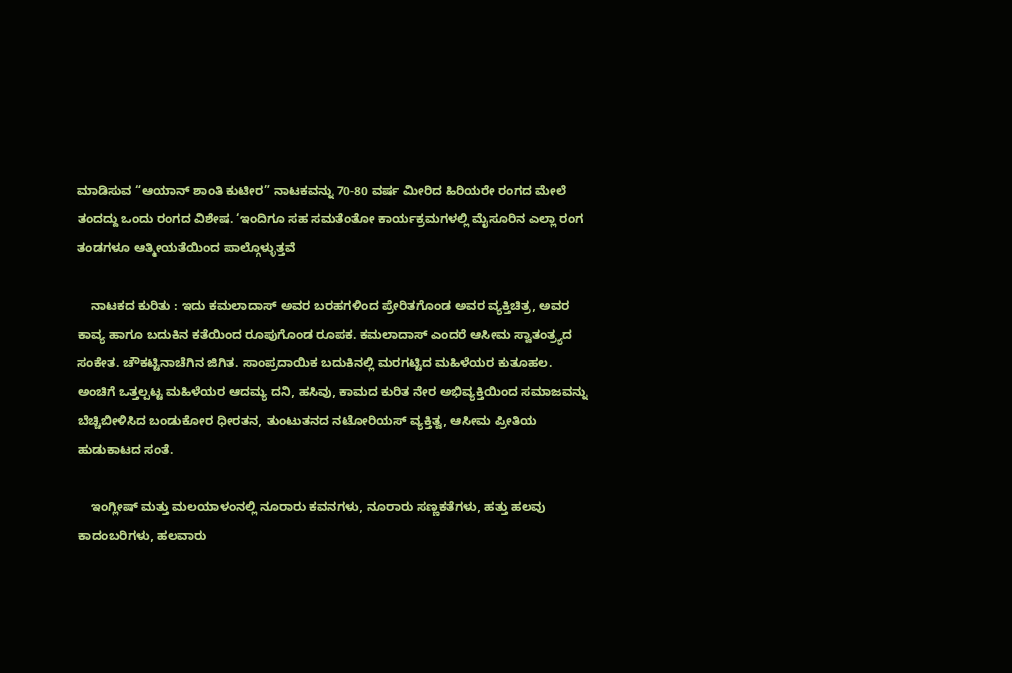ಮಾಡಿಸುವ “ಆಯಾನ್ ಶಾಂತಿ ಕುಟೀರ” ನಾಟಕವನ್ನು 70-80 ವರ್ಷ ಮೀರಿದ ಹಿರಿಯರೇ ರಂಗದ ಮೇಲೆ ತಂದದ್ದು ಒಂದು ರಂಗದ ವಿಶೇಷ. ‘ಇಂದಿಗೂ ಸಹ ಸಮತೆಂತೋ ಕಾರ್ಯಕ್ರಮಗಳಲ್ಲಿ ಮೈಸೂರಿನ ಎಲ್ಲಾ ರಂಗ ತಂಡಗಳೂ ಆತ್ಮೀಯತೆಯಿಂದ ಪಾಲ್ಗೊಳ್ಳುತ್ತವೆ

    ನಾಟಕದ ಕುರಿತು : ಇದು ಕಮಲಾದಾಸ್ ಅವರ ಬರಹಗಳಿಂದ ಪ್ರೇರಿತಗೊಂಡ ಅವರ ವ್ಯಕ್ತಿಚಿತ್ರ, ಅವರ ಕಾವ್ಯ ಹಾಗೂ ಬದುಕಿನ ಕತೆಯಿಂದ ರೂಪುಗೊಂಡ ರೂಪಕ. ಕಮಲಾದಾಸ್ ಎಂದರೆ ಆಸೀಮ ಸ್ವಾತಂತ್ರ್ಯದ ಸಂಕೇತ. ಚೌಕಟ್ಟಿನಾಚೆಗಿನ ಜಿಗಿತ. ಸಾಂಪ್ರದಾಯಿಕ ಬದುಕಿನಲ್ಲಿ ಮರಗಟ್ಟಿದ ಮಹಿಳೆಯರ ಕುತೂಹಲ. ಅಂಚಿಗೆ ಒತ್ತಲ್ಪಟ್ಟ ಮಹಿಳೆಯರ ಆದಮ್ಯ ದನಿ, ಹಸಿವು, ಕಾಮದ ಕುರಿತ ನೇರ ಅಭಿವ್ಯಕ್ತಿಯಿಂದ ಸಮಾಜವನ್ನು ಬೆಚ್ಚಿಬೀಳಿಸಿದ ಬಂಡುಕೋರ ಧೀರತನ, ತುಂಟುತನದ ನಟೋರಿಯಸ್ ವ್ಯಕ್ತಿತ್ವ, ಆಸೀಮ ಪ್ರೀತಿಯ ಹುಡುಕಾಟದ ಸಂತೆ.

    ಇಂಗ್ಲೀಷ್ ಮತ್ತು ಮಲಯಾಳಂನಲ್ಲಿ ನೂರಾರು ಕವನಗಳು, ನೂರಾರು ಸಣ್ಣಕತೆಗಳು, ಹತ್ತು ಹಲವು ಕಾದಂಬರಿಗಳು, ಹಲವಾರು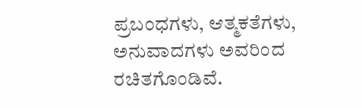ಪ್ರಬಂಧಗಳು, ಆತ್ಮಕತೆಗಳು, ಅನುವಾದಗಳು ಅವರಿಂದ ರಚಿತಗೊಂಡಿವೆ.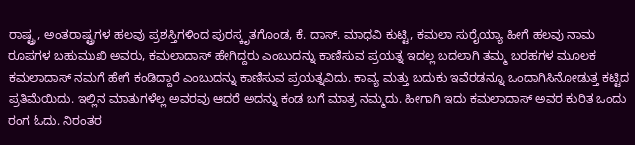ರಾಷ್ಟ್ರ, ಅಂತರಾಷ್ಟ್ರಗಳ ಹಲವು ಪ್ರಶಸ್ತಿಗಳಿಂದ ಪುರಸ್ಕೃತಗೊಂಡ, ಕೆ. ದಾಸ್. ಮಾಧವಿ ಕುಟ್ಟಿ, ಕಮಲಾ ಸುರೈಯ್ಯಾ ಹೀಗೆ ಹಲವು ನಾಮ ರೂಪಗಳ ಬಹುಮುಖಿ ಅವರು, ಕಮಲಾದಾಸ್ ಹೇಗಿದ್ದರು ಎಂಬುದನ್ನು ಕಾಣಿಸುವ ಪ್ರಯತ್ನ ಇದಲ್ಲ ಬದಲಾಗಿ ತಮ್ಮ ಬರಹಗಳ ಮೂಲಕ ಕಮಲಾದಾಸ್ ನಮಗೆ ಹೇಗೆ ಕಂಡಿದ್ದಾರೆ ಎಂಬುದನ್ನು ಕಾಣಿಸುವ ಪ್ರಯತ್ನವಿದು. ಕಾವ್ಯ ಮತ್ತು ಬದುಕು ಇವೆರಡನ್ನೂ ಒಂದಾಗಿಸಿನೋಡುತ್ತ ಕಟ್ಟಿದ ಪ್ರತಿಮೆಯಿದು. ಇಲ್ಲಿನ ಮಾತುಗಳೆಲ್ಲ ಅವರವು ಆದರೆ ಅದನ್ನು ಕಂಡ ಬಗೆ ಮಾತ್ರ ನಮ್ಮದು. ಹೀಗಾಗಿ ಇದು ಕಮಲಾದಾಸ್ ಅವರ ಕುರಿತ ಒಂದು ರಂಗ ಓದು. ನಿರಂತರ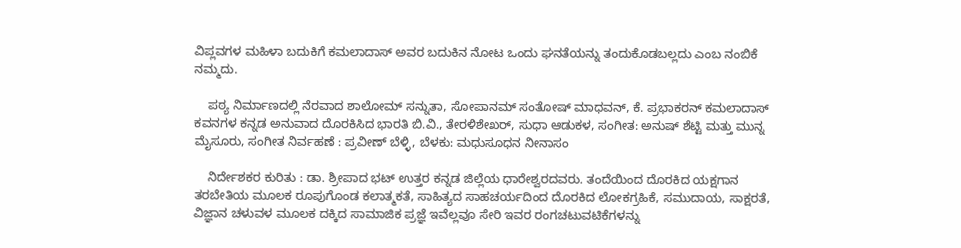ವಿಪ್ಲವಗಳ ಮಹಿಳಾ ಬದುಕಿಗೆ ಕಮಲಾದಾಸ್ ಅವರ ಬದುಕಿನ ನೋಟ ಒಂದು ಘನತೆಯನ್ನು ತಂದುಕೊಡಬಲ್ಲದು ಎಂಬ ನಂಬಿಕೆ ನಮ್ಮದು.

    ಪಠ್ಯ ನಿರ್ಮಾಣದಲ್ಲಿ ನೆರವಾದ ಶಾಲೋಮ್ ಸನ್ನುತಾ, ಸೋಪಾನಮ್ ಸಂತೋಷ್ ಮಾಧವನ್, ಕೆ. ಪ್ರಭಾಕರನ್ ಕಮಲಾದಾಸ್ ಕವನಗಳ ಕನ್ನಡ ಅನುವಾದ ದೊರಕಿಸಿದ ಭಾರತಿ ಬಿ.ವಿ., ತೇರಳಿಶೇಖ‌ರ್, ಸುಧಾ ಆಡುಕಳ, ಸಂಗೀತ: ಅನುಷ್ ಶೆಟ್ಟಿ ಮತ್ತು ಮುನ್ನ ಮೈಸೂರು, ಸಂಗೀತ ನಿರ್ವಹಣೆ : ಪ್ರವೀಣ್ ಬೆಳ್ಳಿ, ಬೆಳಕು: ಮಧುಸೂಧನ ನೀನಾಸಂ

    ನಿರ್ದೇಶಕರ ಕುರಿತು : ಡಾ. ಶ್ರೀಪಾದ ಭಟ್ ಉತ್ತರ ಕನ್ನಡ ಜಿಲ್ಲೆಯ ಧಾರೇಶ್ವರದವರು. ತಂದೆಯಿಂದ ದೊರಕಿದ ಯಕ್ಷಗಾನ ತರಬೇತಿಯ ಮೂಲಕ ರೂಪುಗೊಂಡ ಕಲಾತ್ಮಕತೆ, ಸಾಹಿತ್ಯದ ಸಾಹಚರ್ಯದಿಂದ ದೊರಕಿದ ಲೋಕಗ್ರಹಿಕೆ, ಸಮುದಾಯ, ಸಾಕ್ಷರತೆ, ವಿಜ್ಞಾನ ಚಳುವಳ ಮೂಲಕ ದಕ್ಕಿದ ಸಾಮಾಜಿಕ ಪ್ರಜ್ಞೆ ಇವೆಲ್ಲವೂ ಸೇರಿ ಇವರ ರಂಗಚಟುವಟಿಕೆಗಳನ್ನು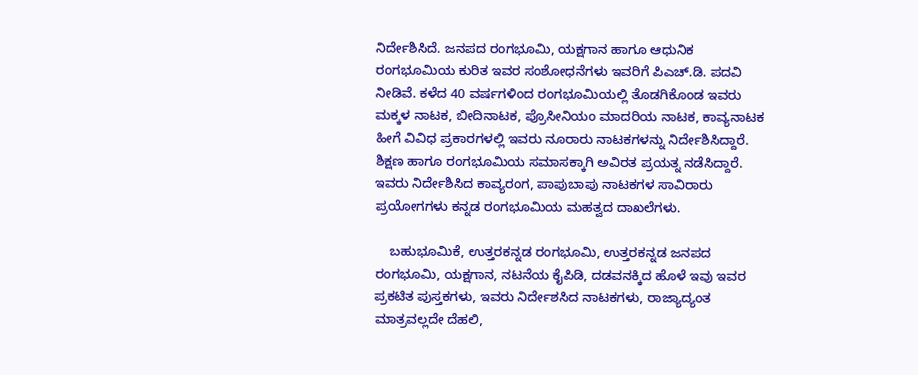ನಿರ್ದೇಶಿಸಿದೆ. ಜನಪದ ರಂಗಭೂಮಿ, ಯಕ್ಷಗಾನ ಹಾಗೂ ಆಧುನಿಕ ರಂಗಭೂಮಿಯ ಕುರಿತ ಇವರ ಸಂಶೋಧನೆಗಳು ಇವರಿಗೆ ಪಿಎಚ್.ಡಿ. ಪದವಿ ನೀಡಿವೆ. ಕಳೆದ 40 ವರ್ಷಗಳಿಂದ ರಂಗಭೂಮಿಯಲ್ಲಿ ತೊಡಗಿಕೊಂಡ ಇವರು ಮಕ್ಕಳ ನಾಟಕ, ಬೀದಿನಾಟಕ, ಪ್ರೊಸೀನಿಯಂ ಮಾದರಿಯ ನಾಟಕ, ಕಾವ್ಯನಾಟಕ ಹೀಗೆ ವಿವಿಧ ಪ್ರಕಾರಗಳಲ್ಲಿ ಇವರು ನೂರಾರು ನಾಟಕಗಳನ್ನು ನಿರ್ದೇಶಿಸಿದ್ದಾರೆ. ಶಿಕ್ಷಣ ಹಾಗೂ ರಂಗಭೂಮಿಯ ಸಮಾಸಕ್ಕಾಗಿ ಅವಿರತ ಪ್ರಯತ್ನ ನಡೆಸಿದ್ದಾರೆ. ಇವರು ನಿರ್ದೇಶಿಸಿದ ಕಾವ್ಯರಂಗ, ಪಾಪುಬಾಪು ನಾಟಕಗಳ ಸಾವಿರಾರು ಪ್ರಯೋಗಗಳು ಕನ್ನಡ ರಂಗಭೂಮಿಯ ಮಹತ್ವದ ದಾಖಲೆಗಳು.

    ಬಹುಭೂಮಿಕೆ, ಉತ್ತರಕನ್ನಡ ರಂಗಭೂಮಿ, ಉತ್ತರಕನ್ನಡ ಜನಪದ ರಂಗಭೂಮಿ, ಯಕ್ಷಗಾನ, ನಟನೆಯ ಕೈಪಿಡಿ, ದಡವನಕ್ಕಿದ ಹೊಳೆ ಇವು ಇವರ ಪ್ರಕಟಿತ ಪುಸ್ತಕಗಳು, ಇವರು ನಿರ್ದೇಶಸಿದ ನಾಟಕಗಳು, ರಾಜ್ಯಾದ್ಯಂತ ಮಾತ್ರವಲ್ಲದೇ ದೆಹಲಿ,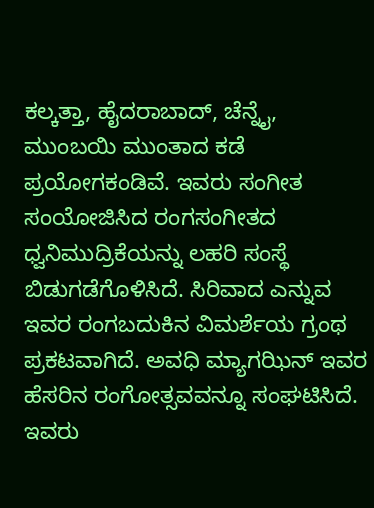ಕಲ್ಕತ್ತಾ, ಹೈದರಾಬಾದ್, ಚೆನ್ನೈ, ಮುಂಬಯಿ ಮುಂತಾದ ಕಡೆ ಪ್ರಯೋಗಕಂಡಿವೆ. ಇವರು ಸಂಗೀತ ಸಂಯೋಜಿಸಿದ ರಂಗಸಂಗೀತದ ಧ್ವನಿಮುದ್ರಿಕೆಯನ್ನು ಲಹರಿ ಸಂಸ್ಥೆ ಬಿಡುಗಡೆಗೊಳಿಸಿದೆ. ಸಿರಿವಾದ ಎನ್ನುವ ಇವರ ರಂಗಬದುಕಿನ ವಿಮರ್ಶೆಯ ಗ್ರಂಥ ಪ್ರಕಟವಾಗಿದೆ. ಅವಧಿ ಮ್ಯಾಗಝಿನ್ ಇವರ ಹೆಸರಿನ ರಂಗೋತ್ಸವವನ್ನೂ ಸಂಘಟಿಸಿದೆ. ಇವರು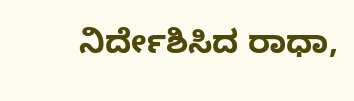ನಿರ್ದೇಶಿಸಿದ ರಾಧಾ,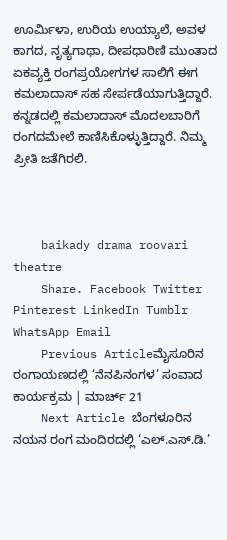ಊರ್ಮಿಳಾ, ಉರಿಯ ಉಯ್ಯಾಲೆ, ಅವಳ ಕಾಗದ, ನೃತ್ಯಗಾಥಾ, ದೀಪಧಾರಿಣಿ ಮುಂತಾದ ಏಕವ್ಯಕ್ತಿ ರಂಗಪ್ರಯೋಗಗಳ ಸಾಲಿಗೆ ಈಗ ಕಮಲಾದಾಸ್ ಸಹ ಸೇರ್ಪಡೆಯಾಗುತ್ತಿದ್ದಾರೆ. ಕನ್ನಡದಲ್ಲಿ ಕಮಲಾದಾಸ್ ಮೊದಲಬಾರಿಗೆ ರಂಗದಮೇಲೆ ಕಾಣಿಸಿಕೊಳ್ಳುತ್ತಿದ್ದಾರೆ. ನಿಮ್ಮ ಪ್ರೀತಿ ಜತೆಗಿರಲಿ.



    baikady drama roovari theatre
    Share. Facebook Twitter Pinterest LinkedIn Tumblr WhatsApp Email
    Previous Articleಮೈಸೂರಿನ ರಂಗಾಯಣದಲ್ಲಿ ‘ನೆನಪಿನಂಗಳ’ ಸಂವಾದ ಕಾರ್ಯಕ್ರಮ | ಮಾರ್ಚ್ 21
    Next Article ಬೆಂಗಳೂರಿನ ನಯನ ರಂಗ ಮಂದಿರದಲ್ಲಿ ‘ಎಲ್.ಎಸ್.ಡಿ.’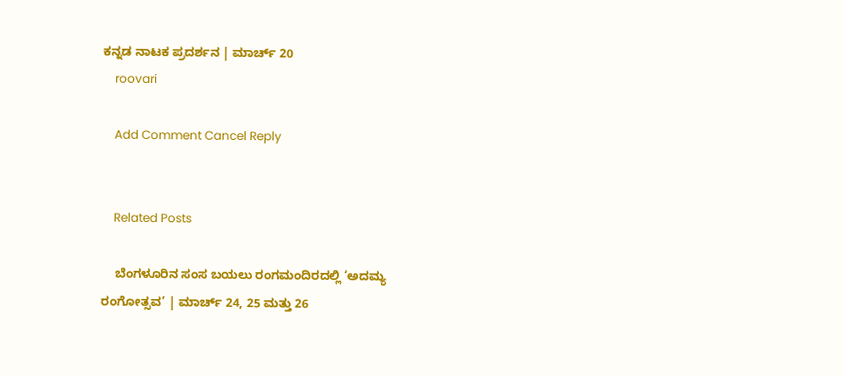ಕನ್ನಡ ನಾಟಕ ಪ್ರದರ್ಶನ | ಮಾರ್ಚ್ 20
    roovari

    Add Comment Cancel Reply


    Related Posts

    ಬೆಂಗಳೂರಿನ ಸಂಸ ಬಯಲು ರಂಗಮಂದಿರದಲ್ಲಿ ‘ಅದಮ್ಯ ರಂಗೋತ್ಸವ’ | ಮಾರ್ಚ್ 24, 25 ಮತ್ತು 26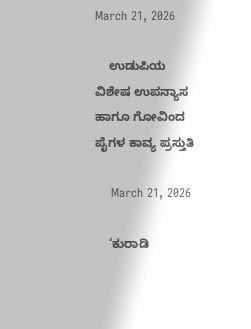March 21, 2026

    ಉಡುಪಿಯ ವಿಶೇಷ ಉಪನ್ಯಾಸ ಹಾಗೂ ಗೋವಿಂದ ಪೈಗಳ ಕಾವ್ಯ ಪ್ರಸ್ತುತಿ

    March 21, 2026

    ‘ಕುರಾಡಿ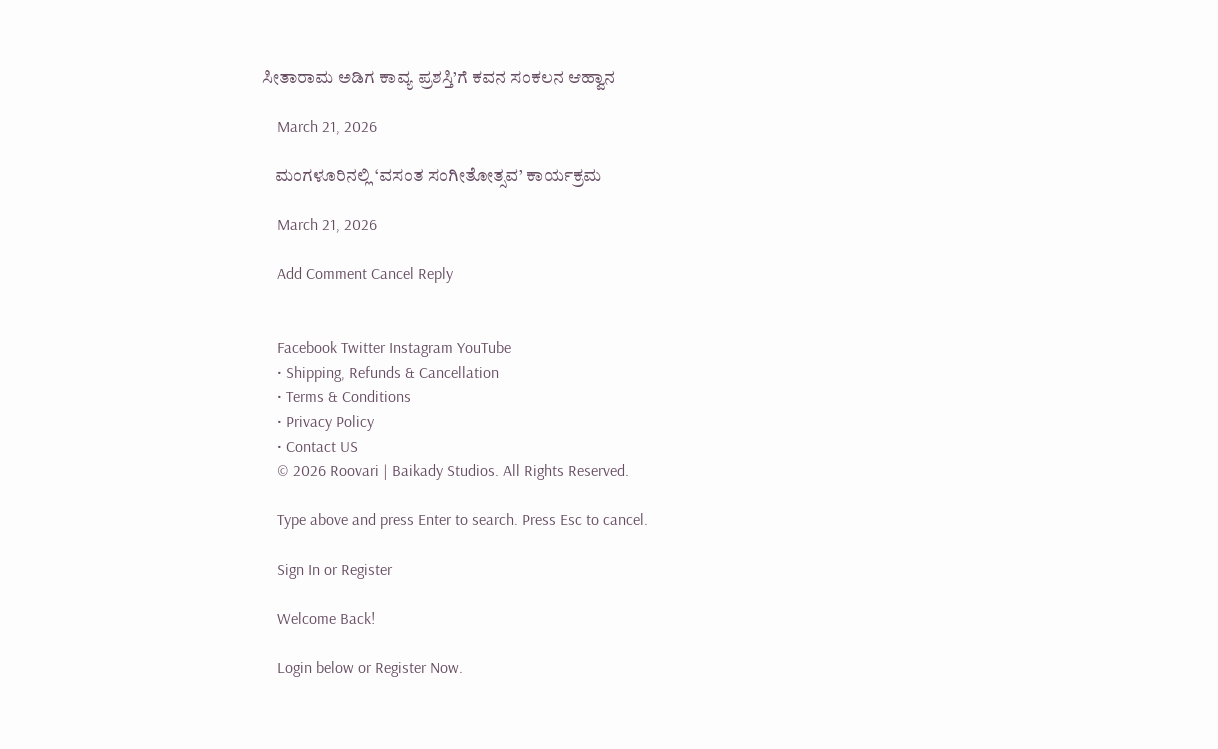ಸೀತಾರಾಮ ಅಡಿಗ ಕಾವ್ಯ ಪ್ರಶಸ್ತಿ’ಗೆ ಕವನ ಸಂಕಲನ ಆಹ್ವಾನ

    March 21, 2026

    ಮಂಗಳೂರಿನಲ್ಲಿ ‘ವಸಂತ ಸಂಗೀತೋತ್ಸವ’ ಕಾರ್ಯಕ್ರಮ

    March 21, 2026

    Add Comment Cancel Reply


    Facebook Twitter Instagram YouTube
    • Shipping, Refunds & Cancellation
    • Terms & Conditions
    • Privacy Policy
    • Contact US
    © 2026 Roovari | Baikady Studios. All Rights Reserved.

    Type above and press Enter to search. Press Esc to cancel.

    Sign In or Register

    Welcome Back!

    Login below or Register Now.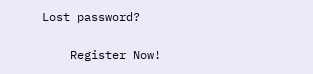Lost password?

    Register Now!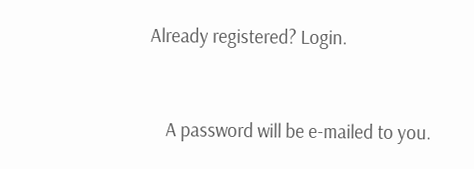Already registered? Login.


    A password will be e-mailed to you.